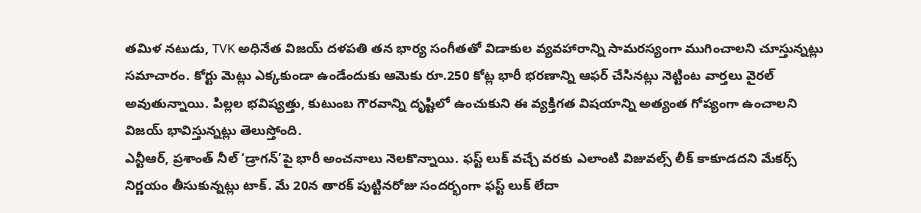తమిళ నటుడు, TVK అధినేత విజయ్ దళపతి తన భార్య సంగీతతో విడాకుల వ్యవహారాన్ని సామరస్యంగా ముగించాలని చూస్తున్నట్లు సమాచారం. కోర్టు మెట్లు ఎక్కకుండా ఉండేందుకు ఆమెకు రూ.250 కోట్ల భారీ భరణాన్ని ఆఫర్ చేసినట్లు నెట్టింట వార్తలు వైరల్ అవుతున్నాయి. పిల్లల భవిష్యత్తు, కుటుంబ గౌరవాన్ని దృష్టిలో ఉంచుకుని ఈ వ్యక్తిగత విషయాన్ని అత్యంత గోప్యంగా ఉంచాలని విజయ్ భావిస్తున్నట్లు తెలుస్తోంది.
ఎన్టీఆర్, ప్రశాంత్ నీల్ ‘డ్రాగన్’పై భారీ అంచనాలు నెలకొన్నాయి. ఫస్ట్ లుక్ వచ్చే వరకు ఎలాంటి విజువల్స్ లీక్ కాకూడదని మేకర్స్ నిర్ణయం తీసుకున్నట్లు టాక్. మే 20న తారక్ పుట్టినరోజు సందర్భంగా ఫస్ట్ లుక్ లేదా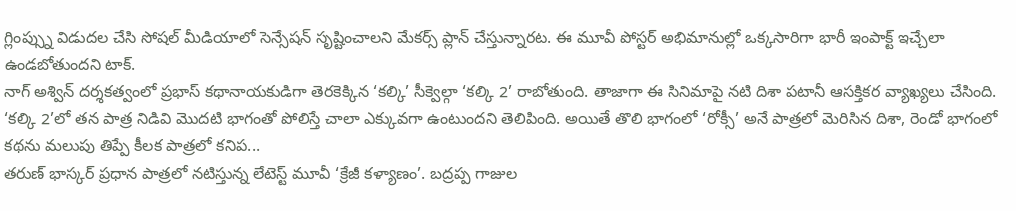గ్లింప్స్ను విడుదల చేసి సోషల్ మీడియాలో సెన్సేషన్ సృష్టించాలని మేకర్స్ ప్లాన్ చేస్తున్నారట. ఈ మూవీ పోస్టర్ అభిమానుల్లో ఒక్కసారిగా భారీ ఇంపాక్ట్ ఇచ్చేలా ఉండబోతుందని టాక్.
నాగ్ అశ్విన్ దర్శకత్వంలో ప్రభాస్ కథానాయకుడిగా తెరకెక్కిన ‘కల్కి’ సీక్వెల్గా ‘కల్కి 2’ రాబోతుంది. తాజాగా ఈ సినిమాపై నటి దిశా పటానీ ఆసక్తికర వ్యాఖ్యలు చేసింది. ‘కల్కి 2’లో తన పాత్ర నిడివి మొదటి భాగంతో పోలిస్తే చాలా ఎక్కువగా ఉంటుందని తెలిపింది. అయితే తొలి భాగంలో ‘రోక్సీ’ అనే పాత్రలో మెరిసిన దిశా, రెండో భాగంలో కథను మలుపు తిప్పే కీలక పాత్రలో కనిప...
తరుణ్ భాస్కర్ ప్రధాన పాత్రలో నటిస్తున్న లేటెస్ట్ మూవీ ‘క్రేజీ కళ్యాణం’. బద్రప్ప గాజుల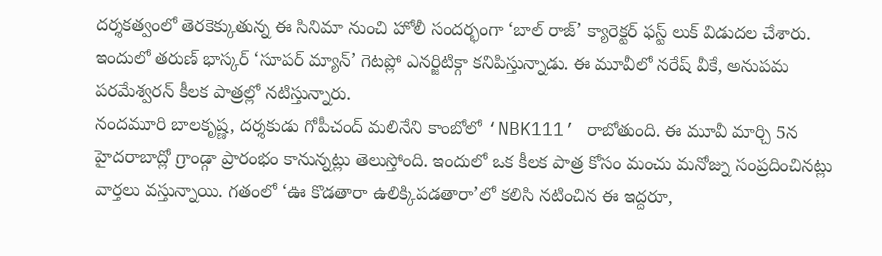దర్శకత్వంలో తెరకెక్కుతున్న ఈ సినిమా నుంచి హోలీ సందర్భంగా ‘బాల్ రాజ్’ క్యారెక్టర్ ఫస్ట్ లుక్ విడుదల చేశారు. ఇందులో తరుణ్ భాస్కర్ ‘సూపర్ మ్యాన్’ గెటప్లో ఎనర్జిటిక్గా కనిపిస్తున్నాడు. ఈ మూవీలో నరేష్ వీకే, అనుపమ పరమేశ్వరన్ కీలక పాత్రల్లో నటిస్తున్నారు.
నందమూరి బాలకృష్ణ, దర్శకుడు గోపీచంద్ మలినేని కాంబోలో ‘NBK111’ రాబోతుంది. ఈ మూవీ మార్చి 5న హైదరాబాద్లో గ్రాండ్గా ప్రారంభం కానున్నట్లు తెలుస్తోంది. ఇందులో ఒక కీలక పాత్ర కోసం మంచు మనోజ్ను సంప్రదించినట్లు వార్తలు వస్తున్నాయి. గతంలో ‘ఊ కొడతారా ఉలిక్కిపడతారా’లో కలిసి నటించిన ఈ ఇద్దరూ,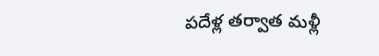పదేళ్ల తర్వాత మళ్లీ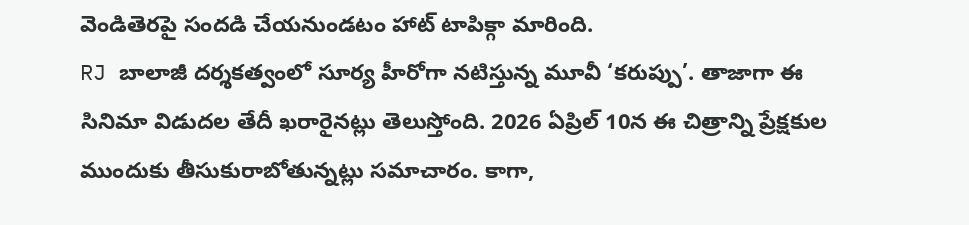వెండితెరపై సందడి చేయనుండటం హాట్ టాపిక్గా మారింది.
RJ బాలాజీ దర్శకత్వంలో సూర్య హీరోగా నటిస్తున్న మూవీ ‘కరుప్పు’. తాజాగా ఈ సినిమా విడుదల తేదీ ఖరారైనట్లు తెలుస్తోంది. 2026 ఏప్రిల్ 10న ఈ చిత్రాన్ని ప్రేక్షకుల ముందుకు తీసుకురాబోతున్నట్లు సమాచారం. కాగా,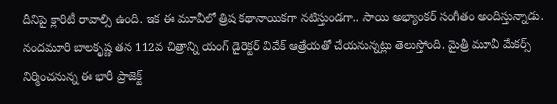దీనిపై క్లారిటీ రావాల్సి ఉంది. ఇక ఈ మూవీలో త్రిష కథానాయికగా నటిస్తుండగా.. సాయి అభ్యాంకర్ సంగీతం అందిస్తున్నాడు.
నందమూరి బాలకృష్ణ తన 112వ చిత్రాన్ని యంగ్ డైరెక్టర్ వివేక్ ఆత్రేయతో చేయనున్నట్లు తెలుస్తోంది. మైత్రీ మూవీ మేకర్స్ నిర్మించనున్న ఈ భారీ ప్రాజెక్ట్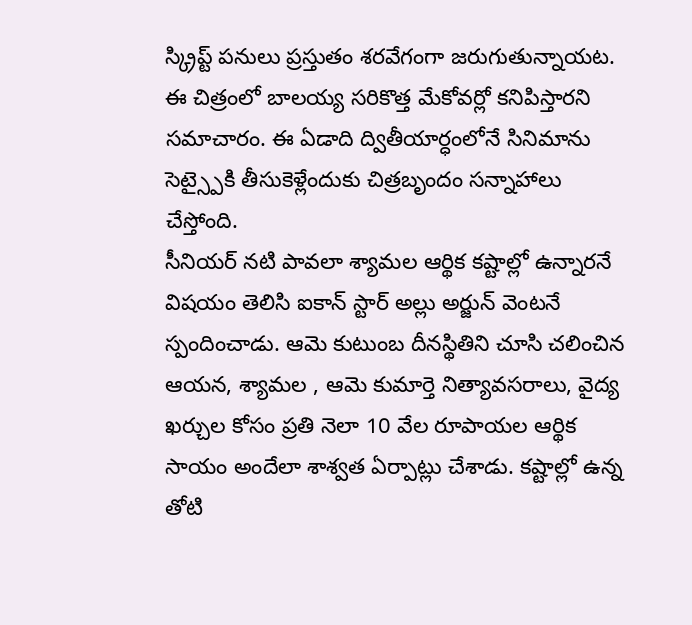స్క్రిప్ట్ పనులు ప్రస్తుతం శరవేగంగా జరుగుతున్నాయట. ఈ చిత్రంలో బాలయ్య సరికొత్త మేకోవర్లో కనిపిస్తారని సమాచారం. ఈ ఏడాది ద్వితీయార్ధంలోనే సినిమాను సెట్స్పైకి తీసుకెళ్లేందుకు చిత్రబృందం సన్నాహాలు చేస్తోంది.
సీనియర్ నటి పావలా శ్యామల ఆర్థిక కష్టాల్లో ఉన్నారనే విషయం తెలిసి ఐకాన్ స్టార్ అల్లు అర్జున్ వెంటనే స్పందించాడు. ఆమె కుటుంబ దీనస్థితిని చూసి చలించిన ఆయన, శ్యామల , ఆమె కుమార్తె నిత్యావసరాలు, వైద్య ఖర్చుల కోసం ప్రతి నెలా 10 వేల రూపాయల ఆర్థిక సాయం అందేలా శాశ్వత ఏర్పాట్లు చేశాడు. కష్టాల్లో ఉన్న తోటి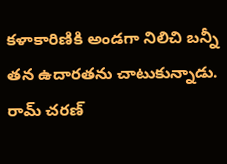కళాకారిణికి అండగా నిలిచి బన్నీ తన ఉదారతను చాటుకున్నాడు.
రామ్ చరణ్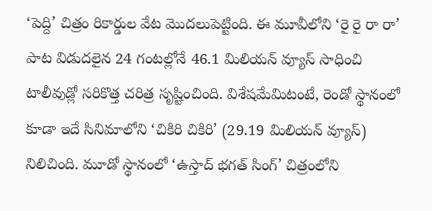‘పెద్ది’ చిత్రం రికార్డుల వేట మొదలుపెట్టింది. ఈ మూవీలోని ‘రై రై రా రా’ పాట విడుదలైన 24 గంటల్లోనే 46.1 మిలియన్ వ్యూస్ సాధించి టాలీవుడ్లో సరికొత్త చరిత్ర సృష్టించింది. విశేషమేమిటంటే, రెండో స్థానంలో కూడా ఇదే సినిమాలోని ‘చికిరి చికిరి’ (29.19 మిలియన్ వ్యూస్) నిలిచింది. మూడో స్థానంలో ‘ఉస్తాద్ భగత్ సింగ్’ చిత్రంలోని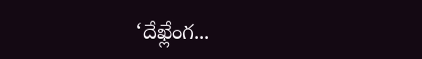‘దేఖ్లేంగ...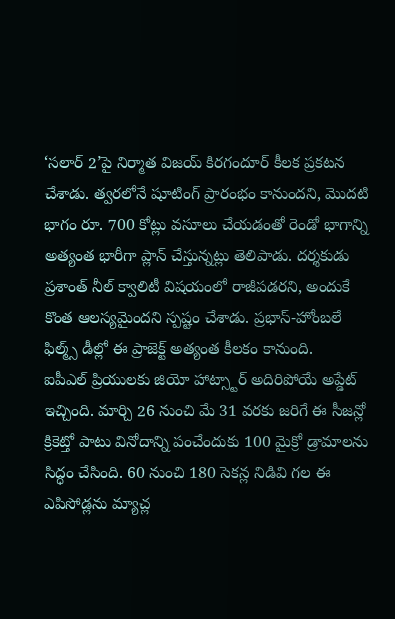‘సలార్ 2’పై నిర్మాత విజయ్ కిరగందూర్ కీలక ప్రకటన చేశాడు. త్వరలోనే షూటింగ్ ప్రారంభం కానుందని, మొదటి భాగం రూ. 700 కోట్లు వసూలు చేయడంతో రెండో భాగాన్ని అత్యంత భారీగా ప్లాన్ చేస్తున్నట్లు తెలిపాడు. దర్శకుడు ప్రశాంత్ నీల్ క్వాలిటీ విషయంలో రాజీపడరని, అందుకే కొంత ఆలస్యమైందని స్పష్టం చేశాడు. ప్రభాస్-హోంబలే ఫిల్మ్స్ డీల్లో ఈ ప్రాజెక్ట్ అత్యంత కీలకం కానుంది.
ఐపీఎల్ ప్రియులకు జియో హాట్స్టార్ అదిరిపోయే అప్డేట్ ఇచ్చింది. మార్చి 26 నుంచి మే 31 వరకు జరిగే ఈ సీజన్లో క్రికెట్తో పాటు వినోదాన్ని పంచేందుకు 100 మైక్రో డ్రామాలను సిద్ధం చేసింది. 60 నుంచి 180 సెకన్ల నిడివి గల ఈ ఎపిసోడ్లను మ్యాచ్ల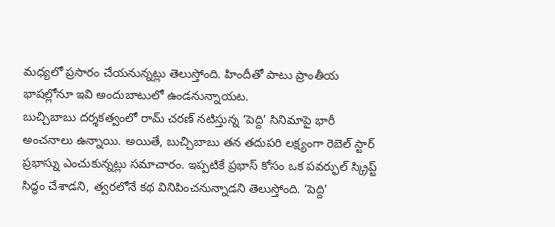మధ్యలో ప్రసారం చేయనున్నట్లు తెలుస్తోంది. హిందీతో పాటు ప్రాంతీయ భాషల్లోనూ ఇవి అందుబాటులో ఉండనున్నాయట.
బుచ్చిబాబు దర్శకత్వంలో రామ్ చరణ్ నటిస్తున్న ‘పెద్ది’ సినిమాపై భారీ అంచనాలు ఉన్నాయి. అయితే, బుచ్చిబాబు తన తదుపరి లక్ష్యంగా రెబెల్ స్టార్ ప్రభాస్ను ఎంచుకున్నట్లు సమాచారం. ఇప్పటికే ప్రభాస్ కోసం ఒక పవర్ఫుల్ స్క్రిప్ట్ సిద్ధం చేశాడని, త్వరలోనే కథ వినిపించనున్నాడని తెలుస్తోంది. ‘పెద్ది’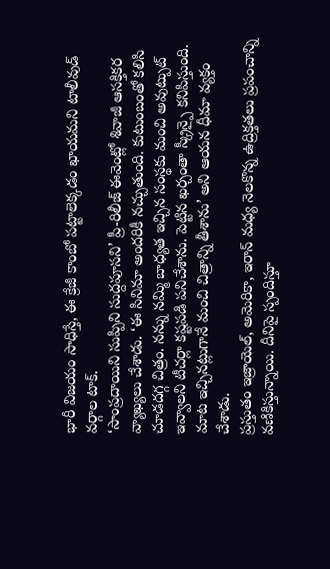భారీ విజయం సాధిస్తే, ఈ క్రేజీ కాంబో పట్టాలెక్కడం ఖాయమని టాలీవుడ్ వర్గాల టాక్.
‘సాంప్రదాయిని సుప్పిని సుద్దపూసని’ ప్రీ-రిలీజ్ ఈవెంట్లో శివాజీ ఆసక్తికర వ్యాఖ్యలు చేశాడు. ‘ఈ సినిమా అందరికీ నచ్చుతుంది. కుటుంబంతో కలిసి చూడదగ్గ చిత్రం. నన్ను నమ్మి బాధ్యత ఇచ్చిన సంస్థకు మంచి అవుట్పుట్ ఇవ్వాలని టీచర్లా కష్టపడి పనిచేశాను. పెట్టిన ఖర్చంతా స్క్రీన్పై కనిపిస్తుంది. మాట ఇచ్చినట్లుగానే మంచి చిత్రాన్ని తీశాను’ అని ఆయన ధీమా వ్యక్తం చేశాడు.
ప్రస్తుతం ఇజ్రాయెల్, అమెరికా, ఇరాన్ మధ్య నెలకొన్న ఉద్రిక్తతలు ప్రపంచాన్ని వణికిస్తున్నాయి. దీనిపై స్పందిస్తూ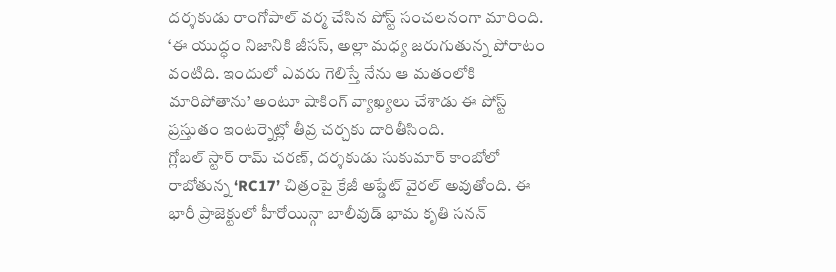దర్శకుడు రాంగోపాల్ వర్మ చేసిన పోస్ట్ సంచలనంగా మారింది. ‘ఈ యుద్ధం నిజానికి జీసస్, అల్లా మధ్య జరుగుతున్న పోరాటం వంటిది. ఇందులో ఎవరు గెలిస్తే నేను ఆ మతంలోకి మారిపోతాను’ అంటూ షాకింగ్ వ్యాఖ్యలు చేశాడు ఈ పోస్ట్ ప్రస్తుతం ఇంటర్నెట్లో తీవ్ర చర్చకు దారితీసింది.
గ్లోబల్ స్టార్ రామ్ చరణ్, దర్శకుడు సుకుమార్ కాంబోలో రాబోతున్న ‘RC17’ చిత్రంపై క్రేజీ అప్డేట్ వైరల్ అవుతోంది. ఈ భారీ ప్రాజెక్టులో హీరోయిన్గా బాలీవుడ్ భామ కృతి సనన్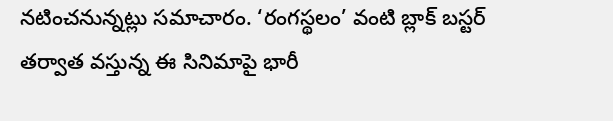నటించనున్నట్లు సమాచారం. ‘రంగస్థలం’ వంటి బ్లాక్ బస్టర్ తర్వాత వస్తున్న ఈ సినిమాపై భారీ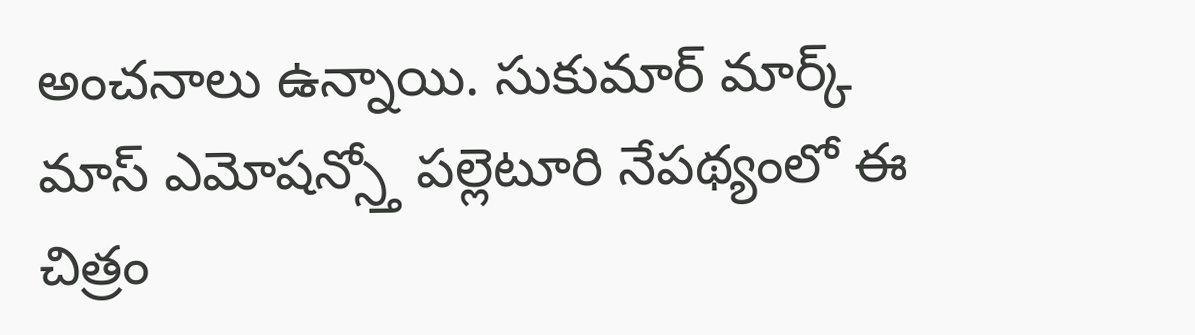అంచనాలు ఉన్నాయి. సుకుమార్ మార్క్ మాస్ ఎమోషన్స్తో పల్లెటూరి నేపథ్యంలో ఈ చిత్రం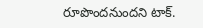రూపొందనుందని టాక్.